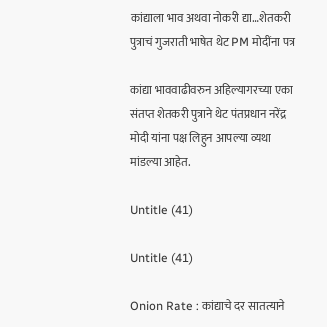कांद्याला भाव अथवा नोकरी द्या…शेतकरी पुत्राचं गुजराती भाषेत थेट PM मोदींना पत्र

कांद्या भाववाढीवरुन अहिल्यागरच्या एका संतप्त शेतकरी पुत्राने थेट पंतप्रधान नरेंद्र मोदी यांना पक्ष लिहुन आपल्या व्यथा मांडल्या आहेत.

Untitle (41)

Untitle (41)

Onion Rate : कांद्याचे दर सातत्याने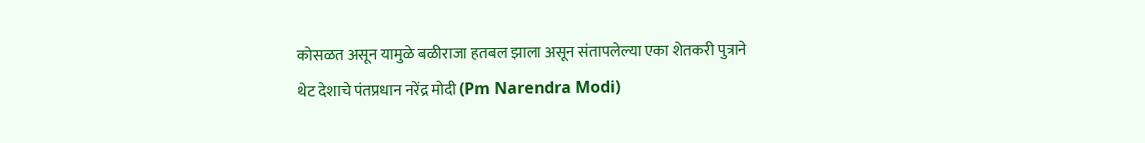कोसळत असून यामुळे बळीराजा हतबल झाला असून संतापलेल्या एका शेतकरी पुत्राने थेट देशाचे पंतप्रधान नरेंद्र मोदी (Pm Narendra Modi)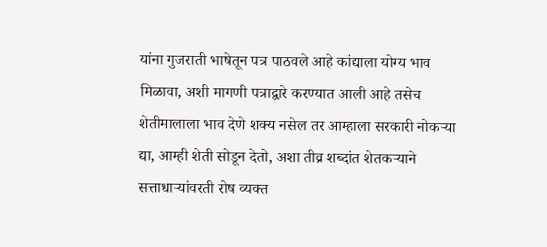यांना गुजराती भाषेतून पत्र पाठवले आहे कांद्याला योग्य भाव मिळावा, अशी मागणी पत्राद्वारे करण्यात आली आहे तसेच शेतीमालाला भाव देणे शक्य नसेल तर आम्हाला सरकारी नोकऱ्या द्या, आम्ही शेती सोडून देतो, अशा तीव्र शब्दांत शेतकऱ्याने सत्ताधाऱ्यांवरती रोष व्यक्त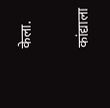केला.

कांद्याला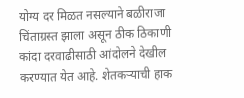योग्य दर मिळत नसल्याने बळीराजा चिंताग्रस्त झाला असून ठीक ठिकाणी कांदा दरवाढीसाठी आंदोलने देखील करण्यात येत आहे. शेतकऱ्याची हाक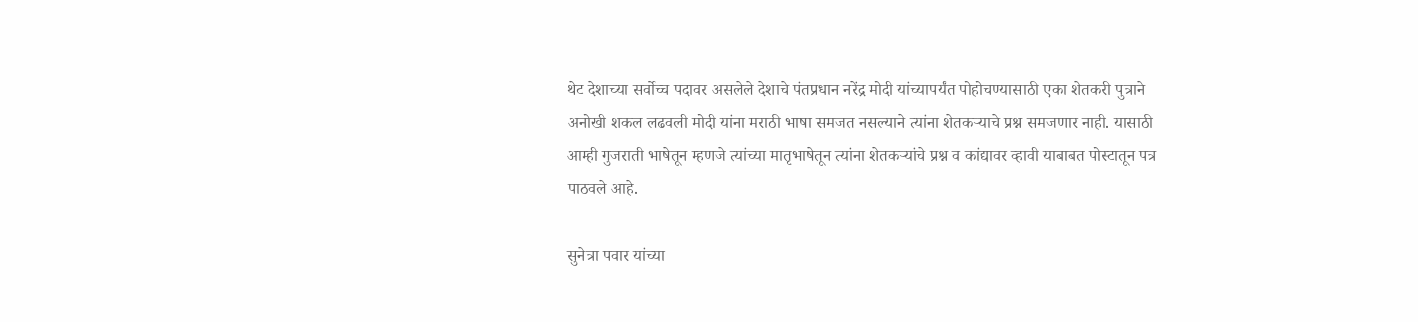थेट देशाच्या सर्वोच्च पदावर असलेले देशाचे पंतप्रधान नरेंद्र मोदी यांच्यापर्यंत पोहोचण्यासाठी एका शेतकरी पुत्राने अनोखी शकल लढवली मोदी यांना मराठी भाषा समजत नसल्याने त्यांना शेतकऱ्याचे प्रश्न समजणार नाही. यासाठी आम्ही गुजराती भाषेतून म्हणजे त्यांच्या मातृभाषेतून त्यांना शेतकऱ्यांचे प्रश्न व कांद्यावर व्हावी याबाबत पोस्टातून पत्र पाठवले आहे.

सुनेत्रा पवार यांच्या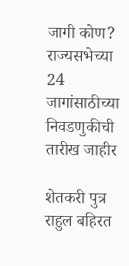जागी कोण? राज्यसभेच्या 24 जागांसाठीच्या निवडणुकीची तारीख जाहीर

शेतकरी पुत्र राहुल बहिरत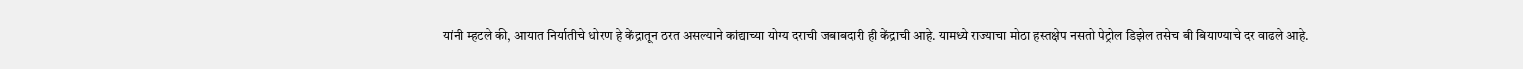यांनी म्हटले की, आयात निर्यातीचे धोरण हे केंद्रातून ठरत असल्याने कांद्याच्या योग्य दराची जबाबदारी ही केंद्राची आहे. यामध्ये राज्याचा मोठा हस्तक्षेप नसतो पेट्रोल डिझेल तसेच बी बियाण्याचे दर वाढले आहे.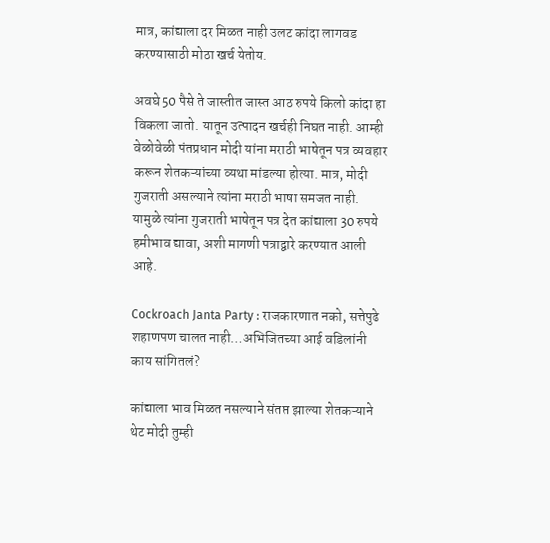मात्र, कांद्याला दर मिळत नाही उलट कांदा लागवड करण्यासाठी मोठा खर्च येतोय.

अवघे 50 पैसे ते जास्तीत जास्त आठ रुपये किलो कांदा हा विकला जातो. यातून उत्पादन खर्चही निघत नाही. आम्ही वेळोवेळी पंतप्रधान मोदी यांना मराठी भाषेतून पत्र व्यवहार करून शेतकऱ्यांच्या व्यथा मांडल्या होत्या. मात्र, मोदी गुजराती असल्याने त्यांना मराठी भाषा समजत नाही. यामुळे त्यांना गुजराती भाषेतून पत्र देत कांद्याला 30 रुपये हमीभाव द्यावा, अशी मागणी पत्राद्वारे करण्यात आली आहे.

Cockroach Janta Party : राजकारणात नको, सत्तेपुढे शहाणपण चालत नाही…अभिजितच्या आई वडिलांनी काय सांगितलं?

कांद्याला भाव मिळत नसल्याने संतप्त झाल्या शेतकऱ्याने थेट मोदी तुम्ही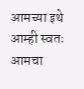आमच्या इथे आम्ही स्वतः आमचा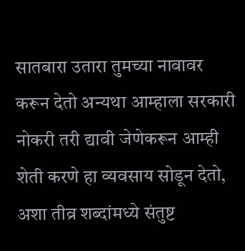सातबारा उतारा तुमच्या नावावर करून देतो अन्यथा आम्हाला सरकारी नोकरी तरी द्यावी जेणेकरून आम्ही शेती करणे हा व्यवसाय सोडून देतो, अशा तीव्र शब्दांमध्ये संतुष्ट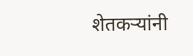शेतकऱ्यांनी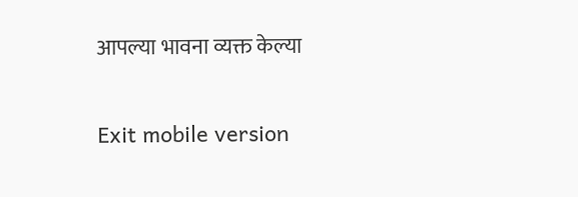आपल्या भावना व्यक्त केल्या

Exit mobile version